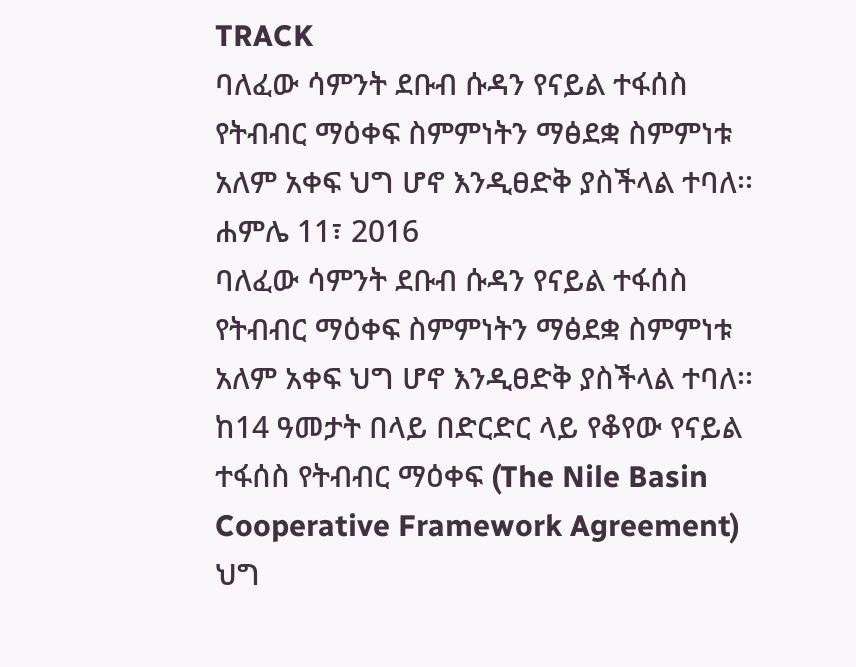TRACK
ባለፈው ሳምንት ደቡብ ሱዳን የናይል ተፋሰስ የትብብር ማዕቀፍ ስምምነትን ማፅደቋ ስምምነቱ አለም አቀፍ ህግ ሆኖ እንዲፀድቅ ያስችላል ተባለ፡፡
ሐምሌ 11፣ 2016
ባለፈው ሳምንት ደቡብ ሱዳን የናይል ተፋሰስ የትብብር ማዕቀፍ ስምምነትን ማፅደቋ ስምምነቱ አለም አቀፍ ህግ ሆኖ እንዲፀድቅ ያስችላል ተባለ፡፡
ከ14 ዓመታት በላይ በድርድር ላይ የቆየው የናይል ተፋሰስ የትብብር ማዕቀፍ (The Nile Basin Cooperative Framework Agreement) ህግ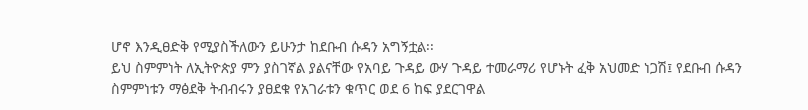ሆኖ እንዲፀድቅ የሚያስችለውን ይሁንታ ከደቡብ ሱዳን አግኝቷል፡፡
ይህ ስምምነት ለኢትዮጵያ ምን ያስገኛል ያልናቸው የአባይ ጉዳይ ውሃ ጉዳይ ተመራማሪ የሆኑት ፈቅ አህመድ ነጋሽ፤ የደቡብ ሱዳን ስምምነቱን ማፅደቅ ትብብሩን ያፀደቁ የአገራቱን ቁጥር ወደ 6 ከፍ ያደርገዋል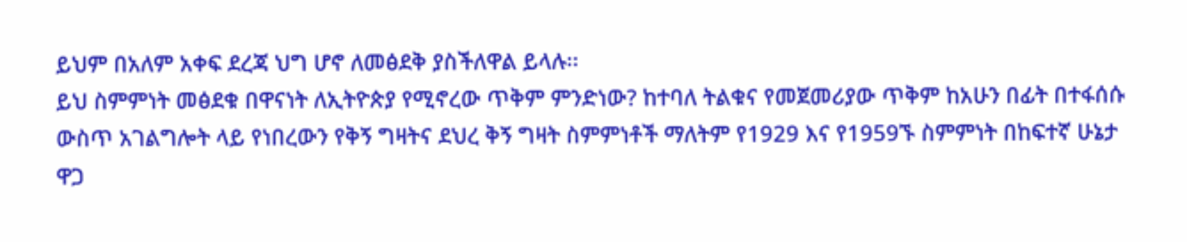ይህም በአለም አቀፍ ደረጃ ህግ ሆኖ ለመፅደቅ ያስችለዋል ይላሉ፡፡
ይህ ስምምነት መፅደቁ በዋናነት ለኢትዮጵያ የሚኖረው ጥቅም ምንድነው? ከተባለ ትልቁና የመጀመሪያው ጥቅም ከአሁን በፊት በተፋሰሱ ውስጥ አገልግሎት ላይ የነበረውን የቅኝ ግዛትና ደህረ ቅኝ ግዛት ስምምነቶች ማለትም የ1929 እና የ1959ኙ ስምምነት በከፍተኛ ሁኔታ ዋጋ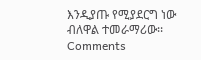እንዲያጡ የሚያደርግ ነው ብለዋል ተመራማሪው፡፡
Comments